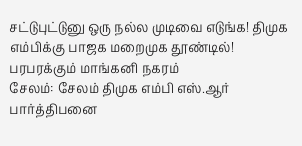சட்டுபுட்டுனு ஒரு நல்ல முடிவை எடுங்க! திமுக எம்பிக்கு பாஜக மறைமுக தூண்டில்! பரபரக்கும் மாங்கனி நகரம்
சேலம்: சேலம் திமுக எம்பி எஸ்.ஆர் பார்த்திபனை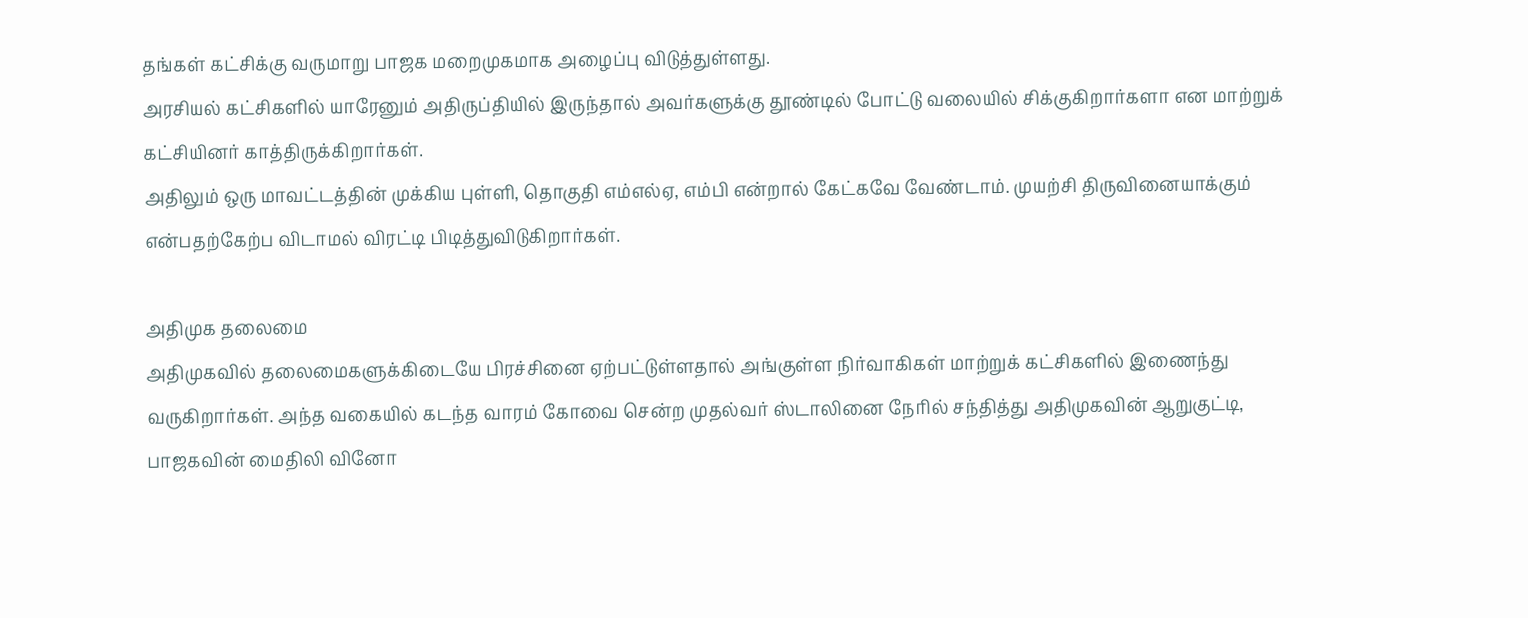தங்கள் கட்சிக்கு வருமாறு பாஜக மறைமுகமாக அழைப்பு விடுத்துள்ளது.
அரசியல் கட்சிகளில் யாரேனும் அதிருப்தியில் இருந்தால் அவர்களுக்கு தூண்டில் போட்டு வலையில் சிக்குகிறார்களா என மாற்றுக் கட்சியினர் காத்திருக்கிறார்கள்.
அதிலும் ஒரு மாவட்டத்தின் முக்கிய புள்ளி, தொகுதி எம்எல்ஏ, எம்பி என்றால் கேட்கவே வேண்டாம். முயற்சி திருவினையாக்கும் என்பதற்கேற்ப விடாமல் விரட்டி பிடித்துவிடுகிறார்கள்.

அதிமுக தலைமை
அதிமுகவில் தலைமைகளுக்கிடையே பிரச்சினை ஏற்பட்டுள்ளதால் அங்குள்ள நிர்வாகிகள் மாற்றுக் கட்சிகளில் இணைந்து வருகிறார்கள். அந்த வகையில் கடந்த வாரம் கோவை சென்ற முதல்வர் ஸ்டாலினை நேரில் சந்தித்து அதிமுகவின் ஆறுகுட்டி, பாஜகவின் மைதிலி வினோ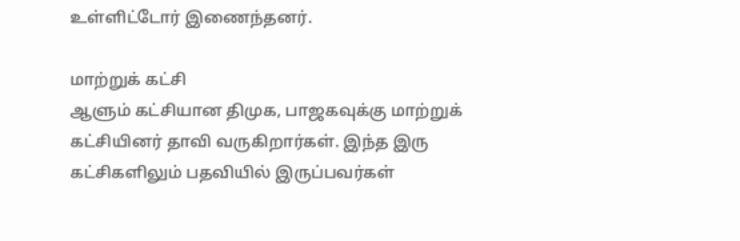உள்ளிட்டோர் இணைந்தனர்.

மாற்றுக் கட்சி
ஆளும் கட்சியான திமுக, பாஜகவுக்கு மாற்றுக் கட்சியினர் தாவி வருகிறார்கள். இந்த இரு கட்சிகளிலும் பதவியில் இருப்பவர்கள்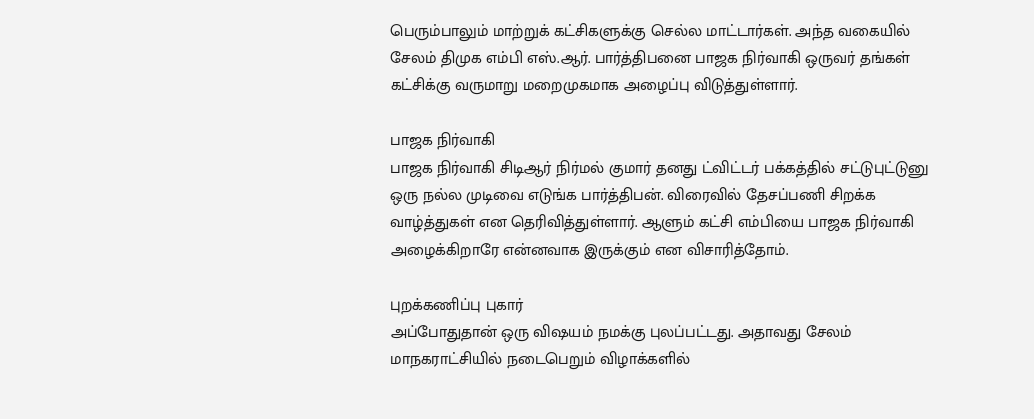பெரும்பாலும் மாற்றுக் கட்சிகளுக்கு செல்ல மாட்டார்கள். அந்த வகையில் சேலம் திமுக எம்பி எஸ்.ஆர். பார்த்திபனை பாஜக நிர்வாகி ஒருவர் தங்கள் கட்சிக்கு வருமாறு மறைமுகமாக அழைப்பு விடுத்துள்ளார்.

பாஜக நிர்வாகி
பாஜக நிர்வாகி சிடிஆர் நிர்மல் குமார் தனது ட்விட்டர் பக்கத்தில் சட்டுபுட்டுனு ஒரு நல்ல முடிவை எடுங்க பார்த்திபன். விரைவில் தேசப்பணி சிறக்க வாழ்த்துகள் என தெரிவித்துள்ளார். ஆளும் கட்சி எம்பியை பாஜக நிர்வாகி அழைக்கிறாரே என்னவாக இருக்கும் என விசாரித்தோம்.

புறக்கணிப்பு புகார்
அப்போதுதான் ஒரு விஷயம் நமக்கு புலப்பட்டது. அதாவது சேலம் மாநகராட்சியில் நடைபெறும் விழாக்களில்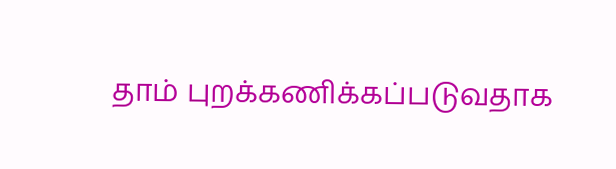தாம் புறக்கணிக்கப்படுவதாக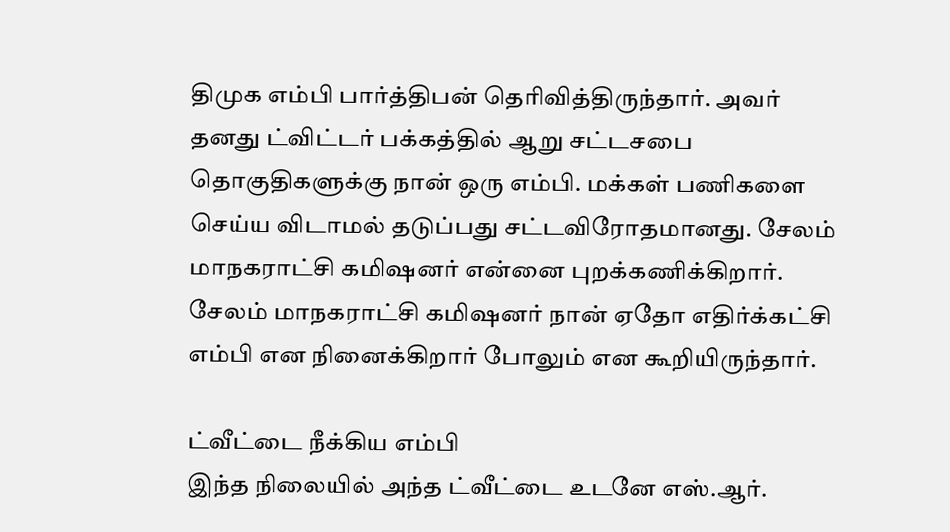திமுக எம்பி பார்த்திபன் தெரிவித்திருந்தார். அவர் தனது ட்விட்டர் பக்கத்தில் ஆறு சட்டசபை தொகுதிகளுக்கு நான் ஒரு எம்பி. மக்கள் பணிகளை செய்ய விடாமல் தடுப்பது சட்டவிரோதமானது. சேலம் மாநகராட்சி கமிஷனர் என்னை புறக்கணிக்கிறார். சேலம் மாநகராட்சி கமிஷனர் நான் ஏதோ எதிர்க்கட்சி எம்பி என நினைக்கிறார் போலும் என கூறியிருந்தார்.

ட்வீட்டை நீக்கிய எம்பி
இந்த நிலையில் அந்த ட்வீட்டை உடனே எஸ்.ஆர்.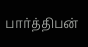பார்த்திபன்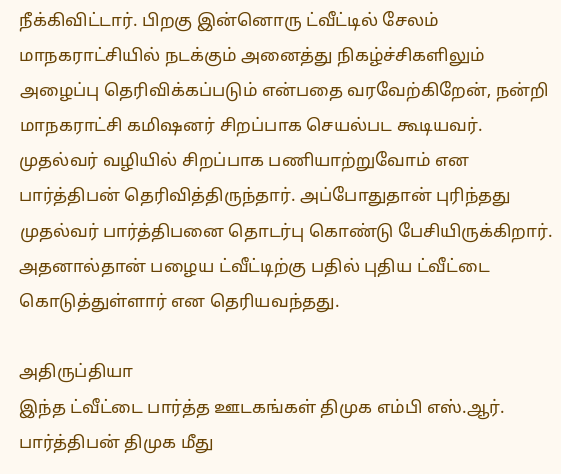நீக்கிவிட்டார். பிறகு இன்னொரு ட்வீட்டில் சேலம் மாநகராட்சியில் நடக்கும் அனைத்து நிகழ்ச்சிகளிலும் அழைப்பு தெரிவிக்கப்படும் என்பதை வரவேற்கிறேன், நன்றி மாநகராட்சி கமிஷனர் சிறப்பாக செயல்பட கூடியவர். முதல்வர் வழியில் சிறப்பாக பணியாற்றுவோம் என பார்த்திபன் தெரிவித்திருந்தார். அப்போதுதான் புரிந்தது முதல்வர் பார்த்திபனை தொடர்பு கொண்டு பேசியிருக்கிறார். அதனால்தான் பழைய ட்வீட்டிற்கு பதில் புதிய ட்வீட்டை கொடுத்துள்ளார் என தெரியவந்தது.

அதிருப்தியா
இந்த ட்வீட்டை பார்த்த ஊடகங்கள் திமுக எம்பி எஸ்.ஆர். பார்த்திபன் திமுக மீது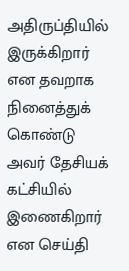அதிருப்தியில் இருக்கிறார் என தவறாக நினைத்துக் கொண்டு அவர் தேசியக் கட்சியில் இணைகிறார் என செய்தி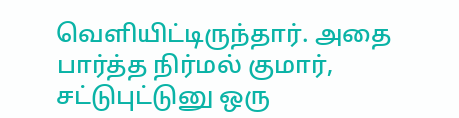வெளியிட்டிருந்தார். அதை பார்த்த நிர்மல் குமார், சட்டுபுட்டுனு ஒரு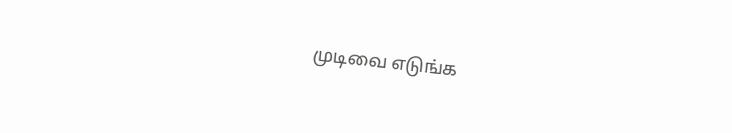முடிவை எடுங்க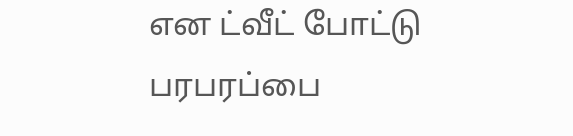என ட்வீட் போட்டு பரபரப்பை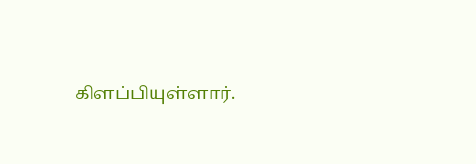கிளப்பியுள்ளார்.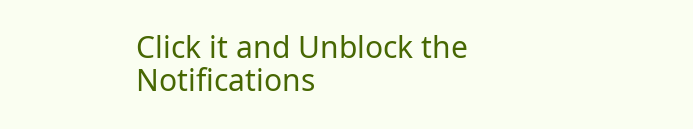Click it and Unblock the Notifications